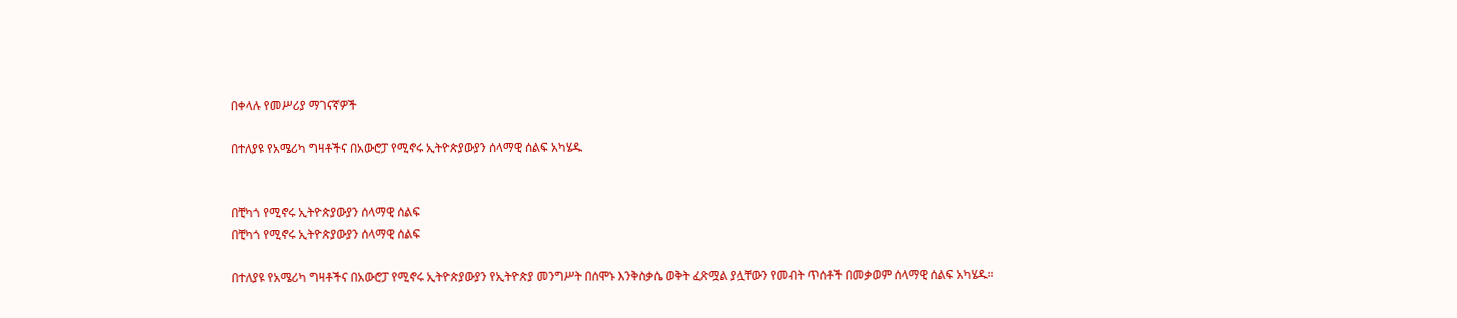በቀላሉ የመሥሪያ ማገናኛዎች

በተለያዩ የአሜሪካ ግዛቶችና በአውሮፓ የሚኖሩ ኢትዮጵያውያን ሰላማዊ ሰልፍ አካሄዱ


በቺካጎ የሚኖሩ ኢትዮጵያውያን ሰላማዊ ሰልፍ
በቺካጎ የሚኖሩ ኢትዮጵያውያን ሰላማዊ ሰልፍ

በተለያዩ የአሜሪካ ግዛቶችና በአውሮፓ የሚኖሩ ኢትዮጵያውያን የኢትዮጵያ መንግሥት በሰሞኑ እንቅስቃሴ ወቅት ፈጽሟል ያሏቸውን የመብት ጥሰቶች በመቃወም ሰላማዊ ሰልፍ አካሄዱ።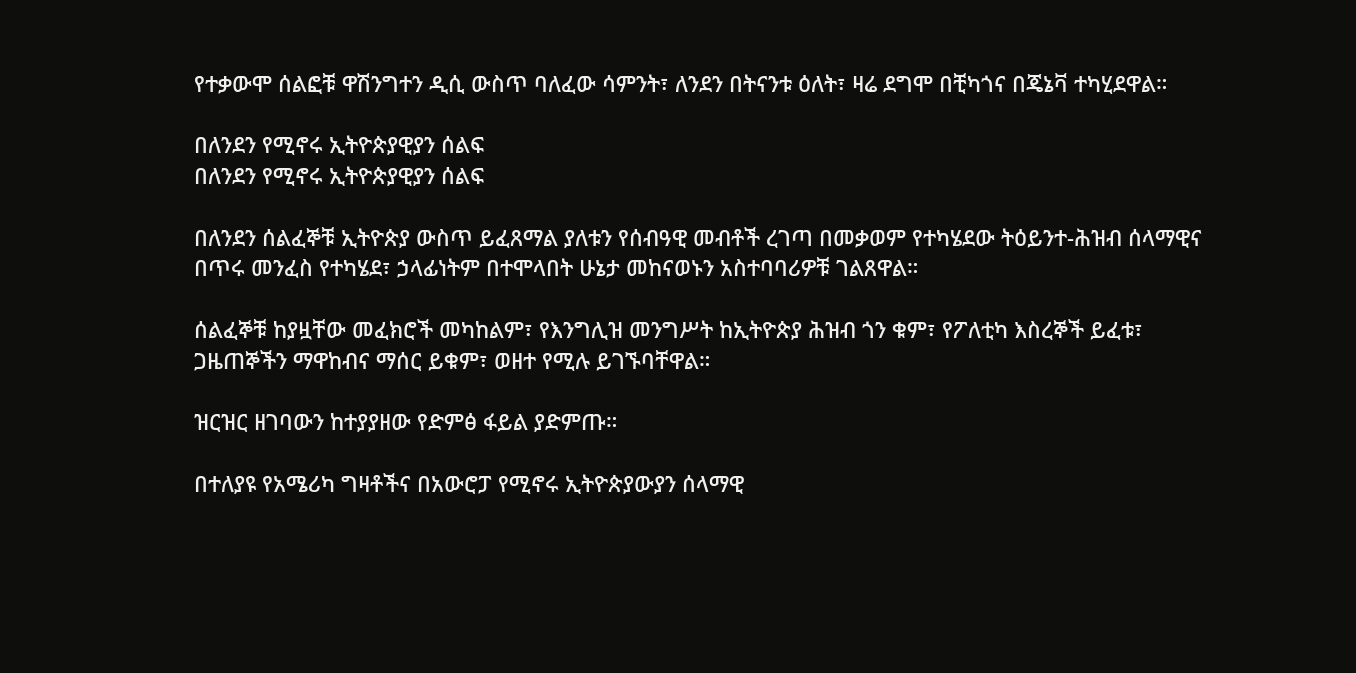የተቃውሞ ሰልፎቹ ዋሽንግተን ዲሲ ውስጥ ባለፈው ሳምንት፣ ለንደን በትናንቱ ዕለት፣ ዛሬ ደግሞ በቺካጎና በጄኔቫ ተካሂደዋል።

በለንደን የሚኖሩ ኢትዮጵያዊያን ሰልፍ
በለንደን የሚኖሩ ኢትዮጵያዊያን ሰልፍ

በለንደን ሰልፈኞቹ ኢትዮጵያ ውስጥ ይፈጸማል ያለቱን የሰብዓዊ መብቶች ረገጣ በመቃወም የተካሄደው ትዕይንተ-ሕዝብ ሰላማዊና በጥሩ መንፈስ የተካሄደ፣ ኃላፊነትም በተሞላበት ሁኔታ መከናወኑን አስተባባሪዎቹ ገልጸዋል።

ሰልፈኞቹ ከያዟቸው መፈክሮች መካከልም፣ የእንግሊዝ መንግሥት ከኢትዮጵያ ሕዝብ ጎን ቁም፣ የፖለቲካ እስረኞች ይፈቱ፣ ጋዜጠኞችን ማዋከብና ማሰር ይቁም፣ ወዘተ የሚሉ ይገኙባቸዋል።

ዝርዝር ዘገባውን ከተያያዘው የድምፅ ፋይል ያድምጡ።

በተለያዩ የአሜሪካ ግዛቶችና በአውሮፓ የሚኖሩ ኢትዮጵያውያን ሰላማዊ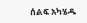ሰልፍ አካሄዱ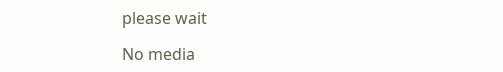please wait

No media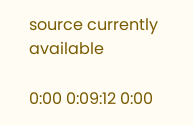source currently available

0:00 0:09:12 0:00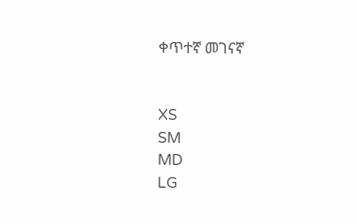ቀጥተኛ መገናኛ


XS
SM
MD
LG